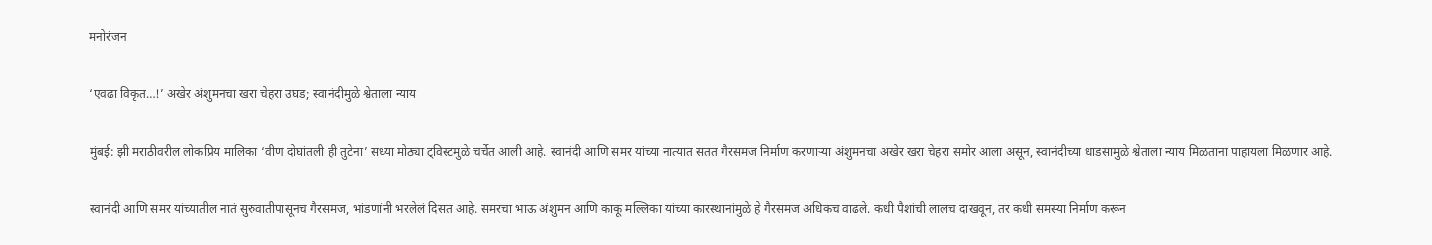मनोरंजन

‘एवढा विकृत…!’ अखेर अंशुमनचा खरा चेहरा उघड; स्वानंदीमुळे श्वेताला न्याय

मुंबई: झी मराठीवरील लोकप्रिय मालिका ‘वीण दोघांतली ही तुटेना’ सध्या मोठ्या ट्विस्टमुळे चर्चेत आली आहे. स्वानंदी आणि समर यांच्या नात्यात सतत गैरसमज निर्माण करणाऱ्या अंशुमनचा अखेर खरा चेहरा समोर आला असून, स्वानंदीच्या धाडसामुळे श्वेताला न्याय मिळताना पाहायला मिळणार आहे.

स्वानंदी आणि समर यांच्यातील नातं सुरुवातीपासूनच गैरसमज, भांडणांनी भरलेलं दिसत आहे. समरचा भाऊ अंशुमन आणि काकू मल्लिका यांच्या कारस्थानांमुळे हे गैरसमज अधिकच वाढले. कधी पैशांची लालच दाखवून, तर कधी समस्या निर्माण करून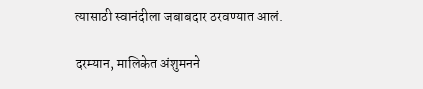त्यासाठी स्वानंदीला जबाबदार ठरवण्यात आलं.

दरम्यान, मालिकेत अंशुमनने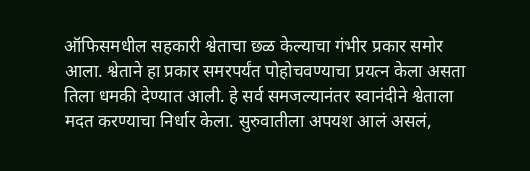ऑफिसमधील सहकारी श्वेताचा छळ केल्याचा गंभीर प्रकार समोर आला. श्वेताने हा प्रकार समरपर्यंत पोहोचवण्याचा प्रयत्न केला असता तिला धमकी देण्यात आली. हे सर्व समजल्यानंतर स्वानंदीने श्वेताला मदत करण्याचा निर्धार केला. सुरुवातीला अपयश आलं असलं,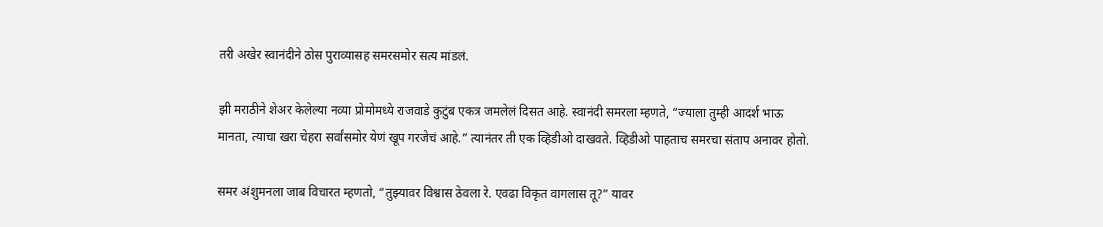तरी अखेर स्वानंदीने ठोस पुराव्यासह समरसमोर सत्य मांडलं.

झी मराठीने शेअर केलेल्या नव्या प्रोमोमध्ये राजवाडे कुटुंब एकत्र जमलेलं दिसत आहे. स्वानंदी समरला म्हणते, “ज्याला तुम्ही आदर्श भाऊ मानता, त्याचा खरा चेहरा सर्वांसमोर येणं खूप गरजेचं आहे.” त्यानंतर ती एक व्हिडीओ दाखवते. व्हिडीओ पाहताच समरचा संताप अनावर होतो.

समर अंशुमनला जाब विचारत म्हणतो, “तुझ्यावर विश्वास ठेवला रे. एवढा विकृत वागलास तू?” यावर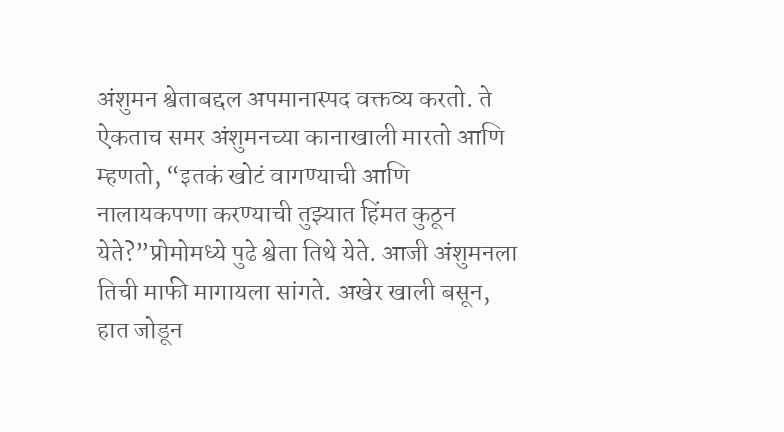अंशुमन श्वेताबद्दल अपमानास्पद वक्तव्य करतो. ते ऐकताच समर अंशुमनच्या कानाखाली मारतो आणि म्हणतो, “इतकं खोटं वागण्याची आणि नालायकपणा करण्याची तुझ्यात हिंमत कुठून येते?”प्रोमोमध्ये पुढे श्वेता तिथे येते. आजी अंशुमनला तिची माफी मागायला सांगते. अखेर खाली बसून, हात जोडून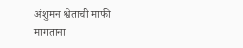अंशुमन श्वेताची माफी मागताना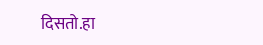दिसतो.हा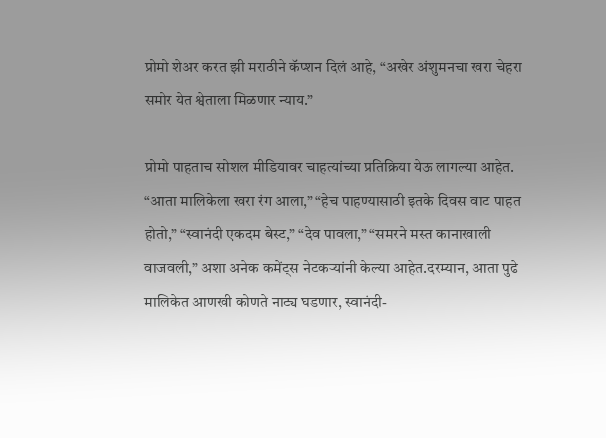प्रोमो शेअर करत झी मराठीने कॅप्शन दिलं आहे, “अखेर अंशुमनचा खरा चेहरा समोर येत श्वेताला मिळणार न्याय.”

प्रोमो पाहताच सोशल मीडियावर चाहत्यांच्या प्रतिक्रिया येऊ लागल्या आहेत. “आता मालिकेला खरा रंग आला,” “हेच पाहण्यासाठी इतके दिवस वाट पाहत होतो,” “स्वानंदी एकदम बेस्ट,” “देव पावला,” “समरने मस्त कानाखाली वाजवली,” अशा अनेक कमेंट्स नेटकऱ्यांनी केल्या आहेत.दरम्यान, आता पुढे मालिकेत आणखी कोणते नाट्य घडणार, स्वानंदी-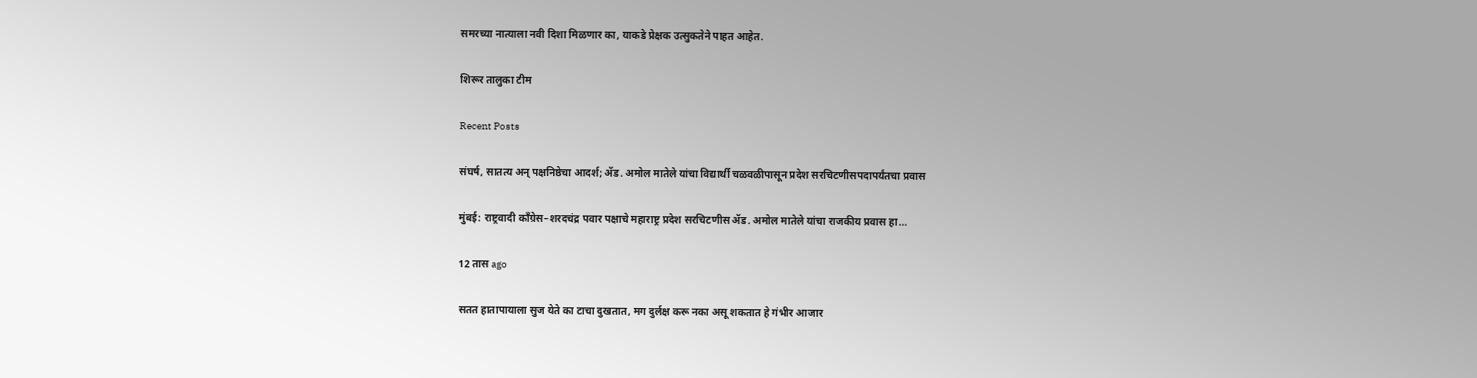समरच्या नात्याला नवी दिशा मिळणार का, याकडे प्रेक्षक उत्सुकतेने पाहत आहेत.

शिरूर तालुका टीम

Recent Posts

संघर्ष, सातत्य अन् पक्षनिष्ठेचा आदर्श; ॲड. अमोल मातेले यांचा विद्यार्थी चळवळीपासून प्रदेश सरचिटणीसपदापर्यंतचा प्रवास

मुंबई: राष्ट्रवादी काँग्रेस–शरदचंद्र पवार पक्षाचे महाराष्ट्र प्रदेश सरचिटणीस ॲड. अमोल मातेले यांचा राजकीय प्रवास हा…

12 तास ago

सतत हातापायाला सुज येते का टाचा दुखतात, मग दुर्लक्ष करू नका असू शकतात हे गंभीर आजार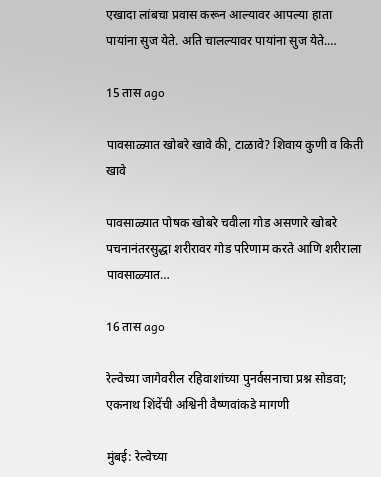एखादा लांबचा प्रवास करून आल्यावर आपल्या हाता पायांना सुज येते. अति चालल्यावर पायांना सुज येते.…

15 तास ago

पावसाळ्यात खोबरे खावे की, टाळावे? शिवाय कुणी व किती खावे

पावसाळ्यात पोषक खोबरे चवीला गोड असणारे खोबरे पचनानंतरसुद्धा शरीरावर गोड परिणाम करते आणि शरीराला पावसाळ्यात…

16 तास ago

रेल्वेच्या जागेवरील रहिवाशांच्या पुनर्वसनाचा प्रश्न सोडवा; एकनाथ शिंदेंची अश्विनी वैष्णवांकडे मागणी

मुंबई: रेल्वेच्या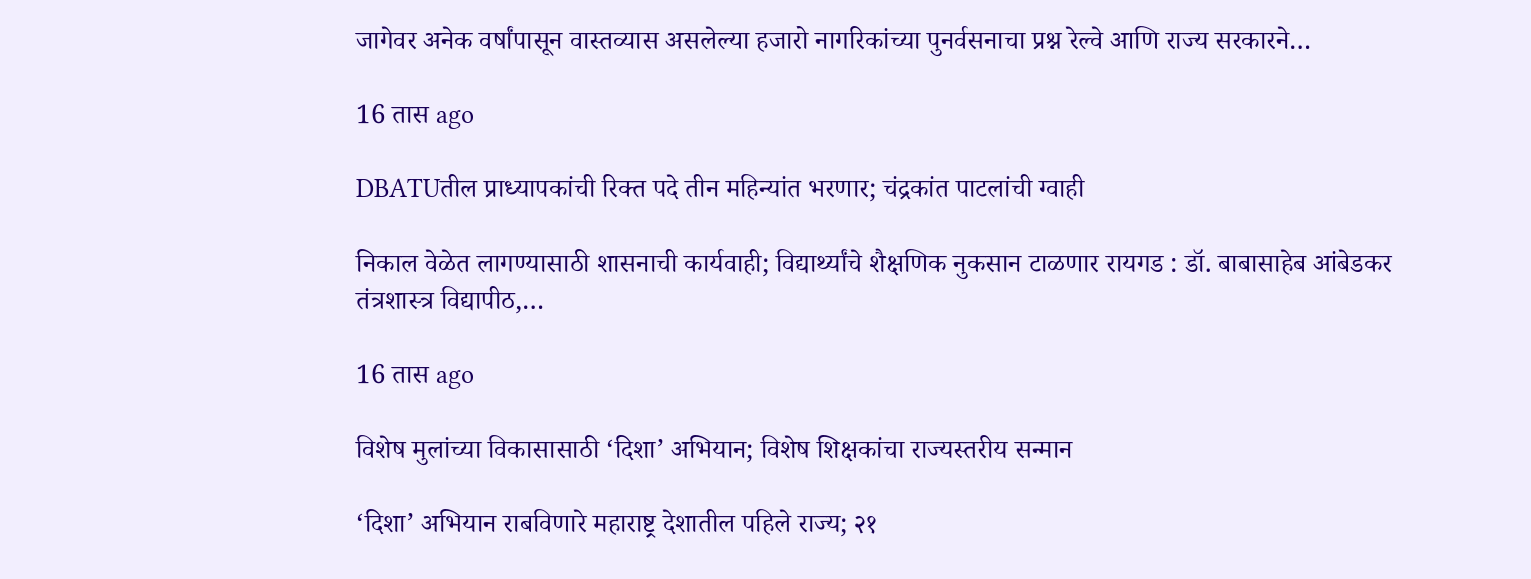जागेवर अनेक वर्षांपासून वास्तव्यास असलेल्या हजारो नागरिकांच्या पुनर्वसनाचा प्रश्न रेल्वे आणि राज्य सरकारने…

16 तास ago

DBATUतील प्राध्यापकांची रिक्त पदे तीन महिन्यांत भरणार; चंद्रकांत पाटलांची ग्वाही

निकाल वेळेत लागण्यासाठी शासनाची कार्यवाही; विद्यार्थ्यांचे शैक्षणिक नुकसान टाळणार रायगड : डॉ. बाबासाहेब आंबेडकर तंत्रशास्त्र विद्यापीठ,…

16 तास ago

विशेष मुलांच्या विकासासाठी ‘दिशा’ अभियान; विशेष शिक्षकांचा राज्यस्तरीय सन्मान

‘दिशा’ अभियान राबविणारे महाराष्ट्र देशातील पहिले राज्य; २१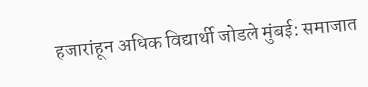हजारांहून अधिक विद्यार्थी जोडले मुंबई: समाजात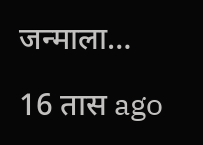जन्माला…

16 तास ago